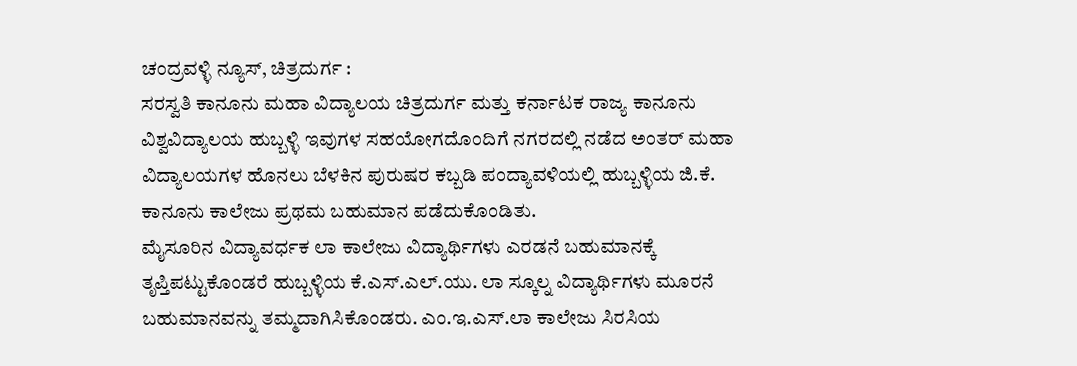ಚಂದ್ರವಳ್ಳಿ ನ್ಯೂಸ್, ಚಿತ್ರದುರ್ಗ :
ಸರಸ್ವತಿ ಕಾನೂನು ಮಹಾ ವಿದ್ಯಾಲಯ ಚಿತ್ರದುರ್ಗ ಮತ್ತು ಕರ್ನಾಟಕ ರಾಜ್ಯ ಕಾನೂನು ವಿಶ್ವವಿದ್ಯಾಲಯ ಹುಬ್ಬಳ್ಳಿ ಇವುಗಳ ಸಹಯೋಗದೊಂದಿಗೆ ನಗರದಲ್ಲಿ ನಡೆದ ಅಂತರ್ ಮಹಾ ವಿದ್ಯಾಲಯಗಳ ಹೊನಲು ಬೆಳಕಿನ ಪುರುಷರ ಕಬ್ಬಡಿ ಪಂದ್ಯಾವಳಿಯಲ್ಲಿ ಹುಬ್ಬಳ್ಳಿಯ ಜಿ.ಕೆ. ಕಾನೂನು ಕಾಲೇಜು ಪ್ರಥಮ ಬಹುಮಾನ ಪಡೆದುಕೊಂಡಿತು.
ಮೈಸೂರಿನ ವಿದ್ಯಾವರ್ಧಕ ಲಾ ಕಾಲೇಜು ವಿದ್ಯಾರ್ಥಿಗಳು ಎರಡನೆ ಬಹುಮಾನಕ್ಕೆ ತೃಪ್ತಿಪಟ್ಟುಕೊಂಡರೆ ಹುಬ್ಬಳ್ಳಿಯ ಕೆ.ಎಸ್.ಎಲ್.ಯು. ಲಾ ಸ್ಕೂಲ್ನ ವಿದ್ಯಾರ್ಥಿಗಳು ಮೂರನೆ ಬಹುಮಾನವನ್ನು ತಮ್ಮದಾಗಿಸಿಕೊಂಡರು. ಎಂ.ಇ.ಎಸ್.ಲಾ ಕಾಲೇಜು ಸಿರಸಿಯ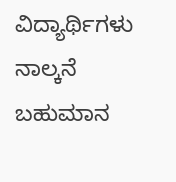ವಿದ್ಯಾರ್ಥಿಗಳು ನಾಲ್ಕನೆ ಬಹುಮಾನ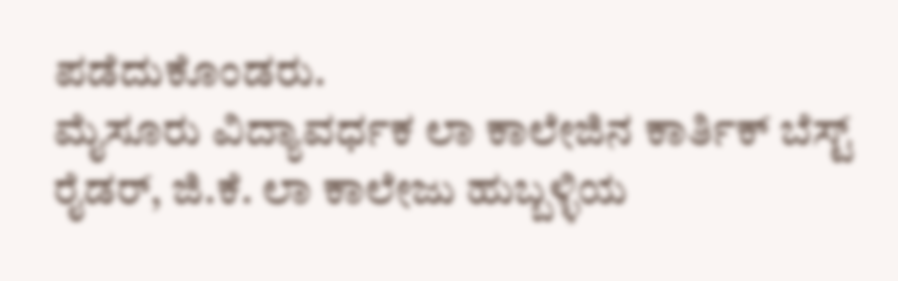ಪಡೆದುಕೊಂಡರು.
ಮೈಸೂರು ವಿದ್ಯಾವರ್ಧಕ ಲಾ ಕಾಲೇಜಿನ ಕಾರ್ತಿಕ್ ಬೆಸ್ಟ್ ರೈಡರ್, ಜಿ.ಕೆ. ಲಾ ಕಾಲೇಜು ಹುಬ್ಬಳ್ಳಿಯ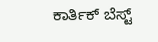ಕಾರ್ತಿಕ್ ಬೆಸ್ಟ್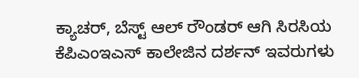ಕ್ಯಾಚರ್, ಬೆಸ್ಟ್ ಆಲ್ ರೌಂಡರ್ ಆಗಿ ಸಿರಸಿಯ ಕೆಪಿಎಂಇಎಸ್ ಕಾಲೇಜಿನ ದರ್ಶನ್ ಇವರುಗಳು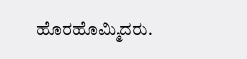ಹೊರಹೊಮ್ಮಿದರು.